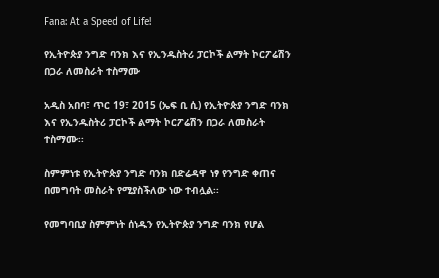Fana: At a Speed of Life!

የኢትዮጵያ ንግድ ባንክ እና የኢንዱስትሪ ፓርኮች ልማት ኮርፖሬሽን በጋራ ለመስራት ተስማሙ

አዲስ አበባ፣ ጥር 19፣ 2015 (ኤፍ ቢ ሲ) የኢትዮጵያ ንግድ ባንክ እና የኢንዱስትሪ ፓርኮች ልማት ኮርፖሬሽን በጋራ ለመስራት ተስማሙ፡፡

ስምምነቱ የኢትዮጵያ ንግድ ባንክ በድሬዳዋ ነፃ የንግድ ቀጠና በመግባት መስራት የሚያስችለው ነው ተብሏል፡፡

የመግባቢያ ስምምነት ሰነዱን የኢትዮጵያ ንግድ ባንክ የሆል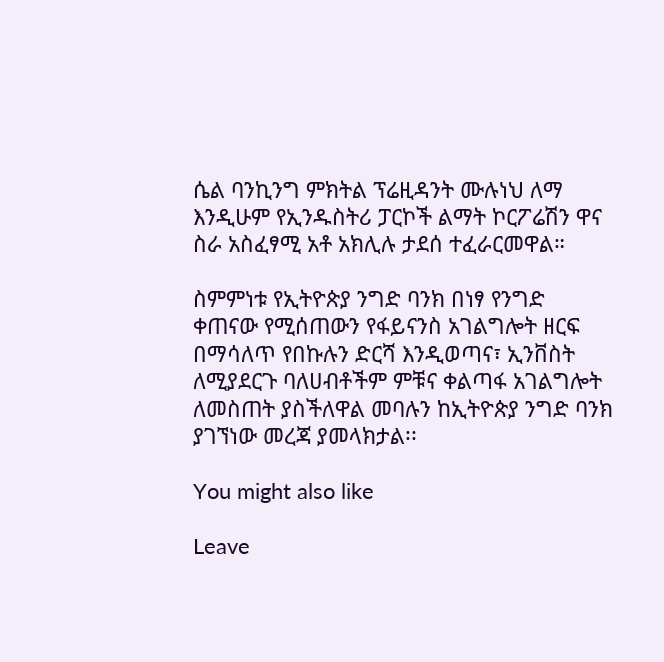ሴል ባንኪንግ ምክትል ፕሬዚዳንት ሙሉነህ ለማ እንዲሁም የኢንዱስትሪ ፓርኮች ልማት ኮርፖሬሽን ዋና ስራ አስፈፃሚ አቶ አክሊሉ ታደሰ ተፈራርመዋል።

ስምምነቱ የኢትዮጵያ ንግድ ባንክ በነፃ የንግድ ቀጠናው የሚሰጠውን የፋይናንስ አገልግሎት ዘርፍ በማሳለጥ የበኩሉን ድርሻ እንዲወጣና፣ ኢንቨስት ለሚያደርጉ ባለሀብቶችም ምቹና ቀልጣፋ አገልግሎት ለመስጠት ያስችለዋል መባሉን ከኢትዮጵያ ንግድ ባንክ ያገኘነው መረጃ ያመላክታል፡፡

You might also like

Leave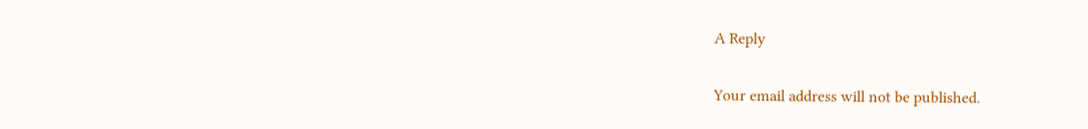A Reply

Your email address will not be published.